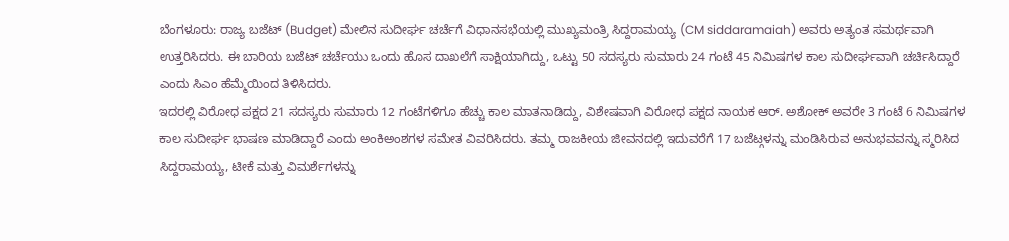ಬೆಂಗಳೂರು: ರಾಜ್ಯ ಬಜೆಟ್ (Budget) ಮೇಲಿನ ಸುದೀರ್ಘ ಚರ್ಚೆಗೆ ವಿಧಾನಸಭೆಯಲ್ಲಿ ಮುಖ್ಯಮಂತ್ರಿ ಸಿದ್ದರಾಮಯ್ಯ (CM siddaramaiah) ಅವರು ಅತ್ಯಂತ ಸಮರ್ಥವಾಗಿ ಉತ್ತರಿಸಿದರು. ಈ ಬಾರಿಯ ಬಜೆಟ್ ಚರ್ಚೆಯು ಒಂದು ಹೊಸ ದಾಖಲೆಗೆ ಸಾಕ್ಷಿಯಾಗಿದ್ದು, ಒಟ್ಟು 50 ಸದಸ್ಯರು ಸುಮಾರು 24 ಗಂಟೆ 45 ನಿಮಿಷಗಳ ಕಾಲ ಸುದೀರ್ಘವಾಗಿ ಚರ್ಚಿಸಿದ್ದಾರೆ ಎಂದು ಸಿಎಂ ಹೆಮ್ಮೆಯಿಂದ ತಿಳಿಸಿದರು.
ಇದರಲ್ಲಿ ವಿರೋಧ ಪಕ್ಷದ 21 ಸದಸ್ಯರು ಸುಮಾರು 12 ಗಂಟೆಗಳಿಗೂ ಹೆಚ್ಚು ಕಾಲ ಮಾತನಾಡಿದ್ದು, ವಿಶೇಷವಾಗಿ ವಿರೋಧ ಪಕ್ಷದ ನಾಯಕ ಆರ್. ಅಶೋಕ್ ಅವರೇ 3 ಗಂಟೆ 6 ನಿಮಿಷಗಳ ಕಾಲ ಸುದೀರ್ಘ ಭಾಷಣ ಮಾಡಿದ್ದಾರೆ ಎಂದು ಅಂಕಿಅಂಶಗಳ ಸಮೇತ ವಿವರಿಸಿದರು. ತಮ್ಮ ರಾಜಕೀಯ ಜೀವನದಲ್ಲಿ ಇದುವರೆಗೆ 17 ಬಜೆಟ್ಗಳನ್ನು ಮಂಡಿಸಿರುವ ಅನುಭವವನ್ನು ಸ್ಮರಿಸಿದ ಸಿದ್ದರಾಮಯ್ಯ, ಟೀಕೆ ಮತ್ತು ವಿಮರ್ಶೆಗಳನ್ನು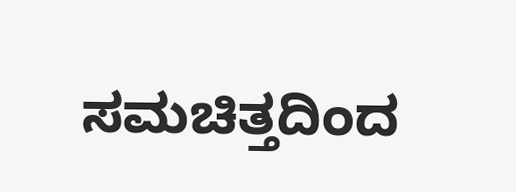ಸಮಚಿತ್ತದಿಂದ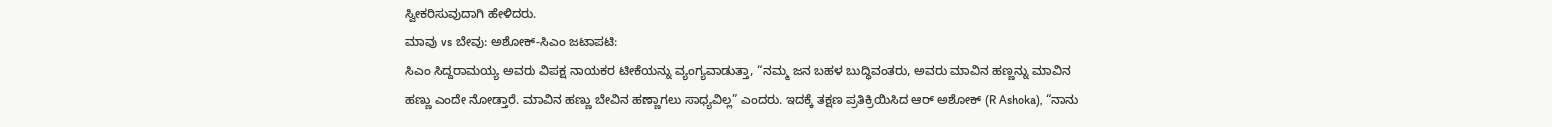ಸ್ವೀಕರಿಸುವುದಾಗಿ ಹೇಳಿದರು.
ಮಾವು vs ಬೇವು: ಅಶೋಕ್-ಸಿಎಂ ಜಟಾಪಟಿ:
ಸಿಎಂ ಸಿದ್ದರಾಮಯ್ಯ ಅವರು ವಿಪಕ್ಷ ನಾಯಕರ ಟೀಕೆಯನ್ನು ವ್ಯಂಗ್ಯವಾಡುತ್ತಾ, “ನಮ್ಮ ಜನ ಬಹಳ ಬುದ್ಧಿವಂತರು, ಅವರು ಮಾವಿನ ಹಣ್ಣನ್ನು ಮಾವಿನ ಹಣ್ಣು ಎಂದೇ ನೋಡ್ತಾರೆ. ಮಾವಿನ ಹಣ್ಣು ಬೇವಿನ ಹಣ್ಣಾಗಲು ಸಾಧ್ಯವಿಲ್ಲ” ಎಂದರು. ಇದಕ್ಕೆ ತಕ್ಷಣ ಪ್ರತಿಕ್ರಿಯಿಸಿದ ಆರ್ ಅಶೋಕ್ (R Ashoka), “ನಾನು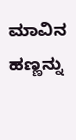ಮಾವಿನ ಹಣ್ಣನ್ನು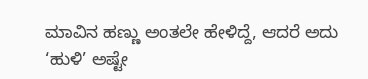ಮಾವಿನ ಹಣ್ಣು ಅಂತಲೇ ಹೇಳಿದ್ದೆ, ಆದರೆ ಅದು ‘ಹುಳಿ’ ಅಷ್ಟೇ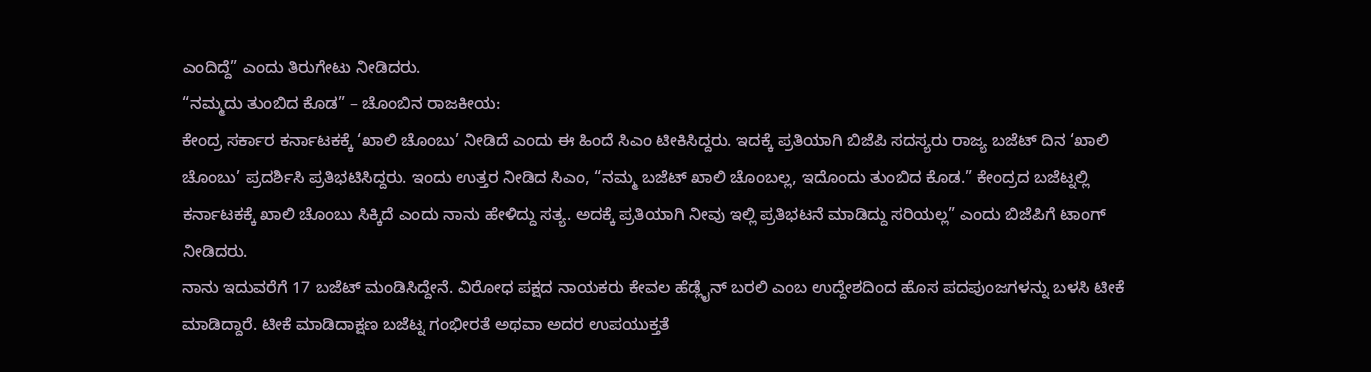ಎಂದಿದ್ದೆ” ಎಂದು ತಿರುಗೇಟು ನೀಡಿದರು.
“ನಮ್ಮದು ತುಂಬಿದ ಕೊಡ” – ಚೊಂಬಿನ ರಾಜಕೀಯ:
ಕೇಂದ್ರ ಸರ್ಕಾರ ಕರ್ನಾಟಕಕ್ಕೆ ‘ಖಾಲಿ ಚೊಂಬು’ ನೀಡಿದೆ ಎಂದು ಈ ಹಿಂದೆ ಸಿಎಂ ಟೀಕಿಸಿದ್ದರು. ಇದಕ್ಕೆ ಪ್ರತಿಯಾಗಿ ಬಿಜೆಪಿ ಸದಸ್ಯರು ರಾಜ್ಯ ಬಜೆಟ್ ದಿನ ‘ಖಾಲಿ ಚೊಂಬು’ ಪ್ರದರ್ಶಿಸಿ ಪ್ರತಿಭಟಿಸಿದ್ದರು. ಇಂದು ಉತ್ತರ ನೀಡಿದ ಸಿಎಂ, “ನಮ್ಮ ಬಜೆಟ್ ಖಾಲಿ ಚೊಂಬಲ್ಲ, ಇದೊಂದು ತುಂಬಿದ ಕೊಡ.” ಕೇಂದ್ರದ ಬಜೆಟ್ನಲ್ಲಿ ಕರ್ನಾಟಕಕ್ಕೆ ಖಾಲಿ ಚೊಂಬು ಸಿಕ್ಕಿದೆ ಎಂದು ನಾನು ಹೇಳಿದ್ದು ಸತ್ಯ. ಅದಕ್ಕೆ ಪ್ರತಿಯಾಗಿ ನೀವು ಇಲ್ಲಿ ಪ್ರತಿಭಟನೆ ಮಾಡಿದ್ದು ಸರಿಯಲ್ಲ” ಎಂದು ಬಿಜೆಪಿಗೆ ಟಾಂಗ್ ನೀಡಿದರು.
ನಾನು ಇದುವರೆಗೆ 17 ಬಜೆಟ್ ಮಂಡಿಸಿದ್ದೇನೆ. ವಿರೋಧ ಪಕ್ಷದ ನಾಯಕರು ಕೇವಲ ಹೆಡ್ಲೈನ್ ಬರಲಿ ಎಂಬ ಉದ್ದೇಶದಿಂದ ಹೊಸ ಪದಪುಂಜಗಳನ್ನು ಬಳಸಿ ಟೀಕೆ ಮಾಡಿದ್ದಾರೆ. ಟೀಕೆ ಮಾಡಿದಾಕ್ಷಣ ಬಜೆಟ್ನ ಗಂಭೀರತೆ ಅಥವಾ ಅದರ ಉಪಯುಕ್ತತೆ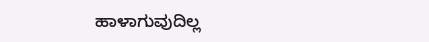ಹಾಳಾಗುವುದಿಲ್ಲ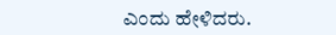ಎಂದು ಹೇಳಿದರು.